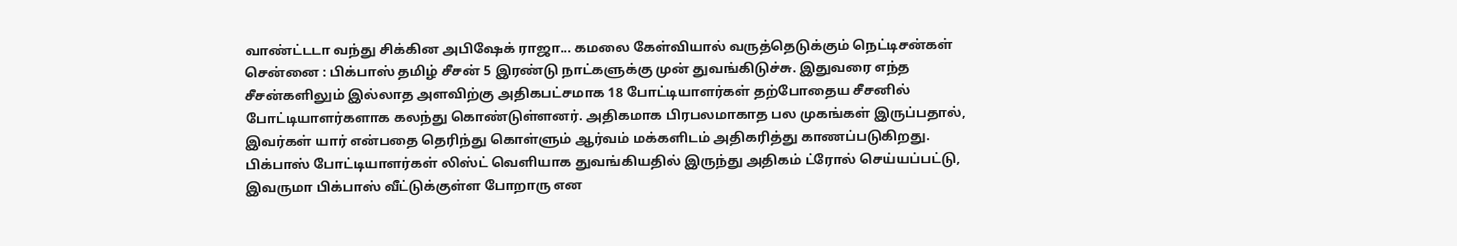வாண்ட்டடா வந்து சிக்கின அபிஷேக் ராஜா... கமலை கேள்வியால் வருத்தெடுக்கும் நெட்டிசன்கள்
சென்னை : பிக்பாஸ் தமிழ் சீசன் 5 இரண்டு நாட்களுக்கு முன் துவங்கிடுச்சு. இதுவரை எந்த சீசன்களிலும் இல்லாத அளவிற்கு அதிகபட்சமாக 18 போட்டியாளர்கள் தற்போதைய சீசனில் போட்டியாளர்களாக கலந்து கொண்டுள்ளனர். அதிகமாக பிரபலமாகாத பல முகங்கள் இருப்பதால், இவர்கள் யார் என்பதை தெரிந்து கொள்ளும் ஆர்வம் மக்களிடம் அதிகரித்து காணப்படுகிறது.
பிக்பாஸ் போட்டியாளர்கள் லிஸ்ட் வெளியாக துவங்கியதில் இருந்து அதிகம் ட்ரோல் செய்யப்பட்டு, இவருமா பிக்பாஸ் வீட்டுக்குள்ள போறாரு என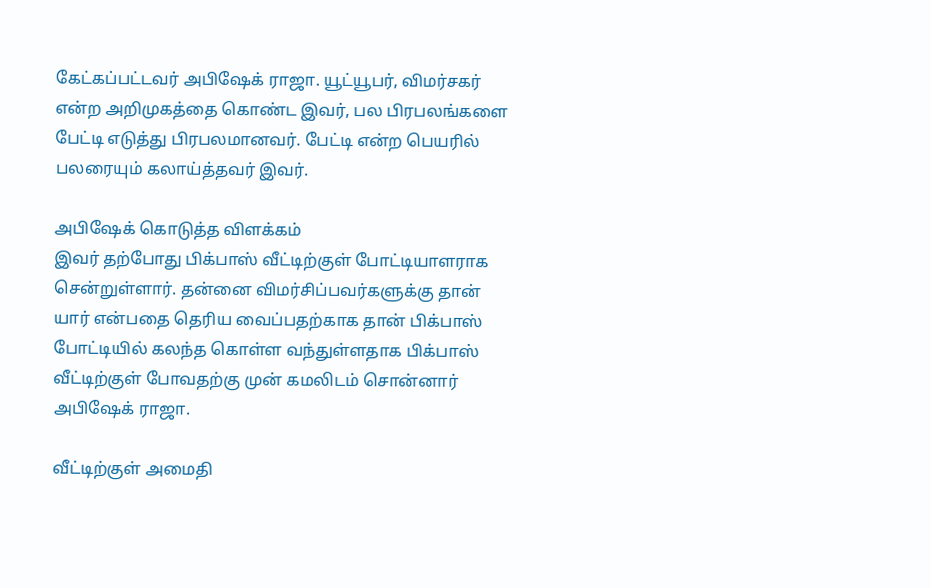கேட்கப்பட்டவர் அபிஷேக் ராஜா. யூட்யூபர், விமர்சகர் என்ற அறிமுகத்தை கொண்ட இவர், பல பிரபலங்களை பேட்டி எடுத்து பிரபலமானவர். பேட்டி என்ற பெயரில் பலரையும் கலாய்த்தவர் இவர்.

அபிஷேக் கொடுத்த விளக்கம்
இவர் தற்போது பிக்பாஸ் வீட்டிற்குள் போட்டியாளராக சென்றுள்ளார். தன்னை விமர்சிப்பவர்களுக்கு தான் யார் என்பதை தெரிய வைப்பதற்காக தான் பிக்பாஸ் போட்டியில் கலந்த கொள்ள வந்துள்ளதாக பிக்பாஸ் வீட்டிற்குள் போவதற்கு முன் கமலிடம் சொன்னார் அபிஷேக் ராஜா.

வீட்டிற்குள் அமைதி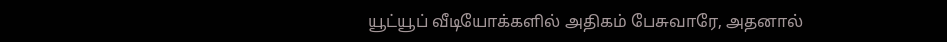யூட்யூப் வீடியோக்களில் அதிகம் பேசுவாரே, அதனால்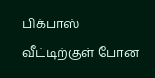பிக்பாஸ் வீட்டிற்குள் போன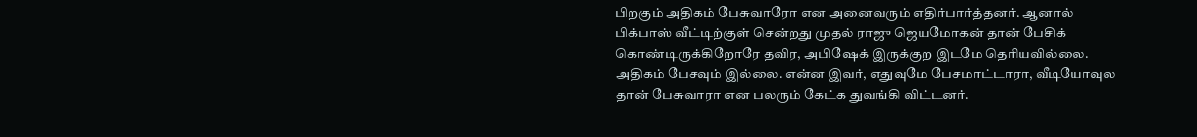பிறகும் அதிகம் பேசுவாரோ என அனைவரும் எதிர்பார்த்தனர். ஆனால் பிக்பாஸ் வீட்டிற்குள் சென்றது முதல் ராஜு ஜெயமோகன் தான் பேசிக் கொண்டிருக்கிறோரே தவிர, அபிஷேக் இருக்குற இடமே தெரியவில்லை. அதிகம் பேசவும் இல்லை. என்ன இவர், எதுவுமே பேசமாட்டாரா, வீடியோவுல தான் பேசுவாரா என பலரும் கேட்க துவங்கி விட்டனர்.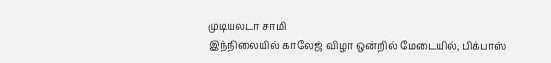முடியலடா சாமி
இந்நிலையில் காலேஜ் விழா ஒன்றில் மேடையில், பிக்பாஸ்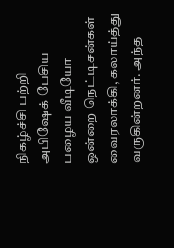நிகழ்ச்சி பற்றி அபிஷேக் பேசிய பழைய வீடியோ ஒன்றை நெட்டிசன்கள் வைரலாக்கி, கலாய்த்து வருகின்றனர். அந்த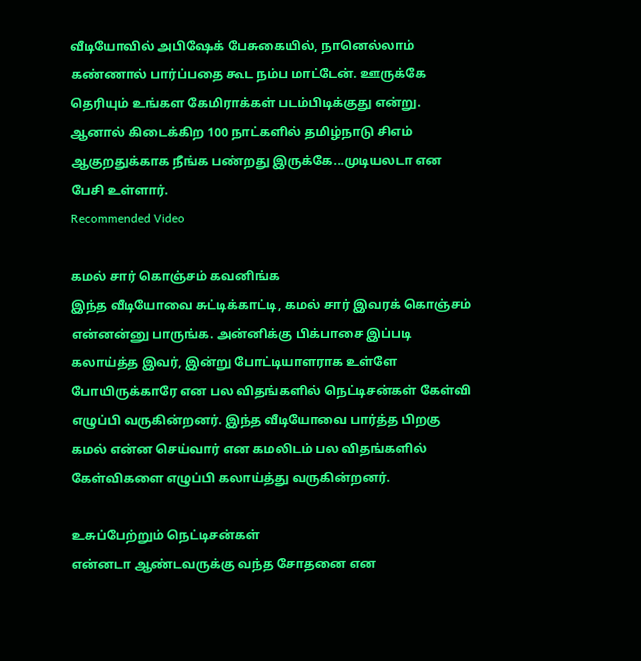வீடியோவில் அபிஷேக் பேசுகையில், நானெல்லாம் கண்ணால் பார்ப்பதை கூட நம்ப மாட்டேன். ஊருக்கே தெரியும் உங்கள கேமிராக்கள் படம்பிடிக்குது என்று. ஆனால் கிடைக்கிற 100 நாட்களில் தமிழ்நாடு சிஎம் ஆகுறதுக்காக நீங்க பண்றது இருக்கே...முடியலடா என பேசி உள்ளார்.
Recommended Video

கமல் சார் கொஞ்சம் கவனிங்க
இந்த வீடியோவை சுட்டிக்காட்டி, கமல் சார் இவரக் கொஞ்சம் என்னன்னு பாருங்க. அன்னிக்கு பிக்பாசை இப்படி கலாய்த்த இவர், இன்று போட்டியாளராக உள்ளே போயிருக்காரே என பல விதங்களில் நெட்டிசன்கள் கேள்வி எழுப்பி வருகின்றனர். இந்த வீடியோவை பார்த்த பிறகு கமல் என்ன செய்வார் என கமலிடம் பல விதங்களில் கேள்விகளை எழுப்பி கலாய்த்து வருகின்றனர்.

உசுப்பேற்றும் நெட்டிசன்கள்
என்னடா ஆண்டவருக்கு வந்த சோதனை என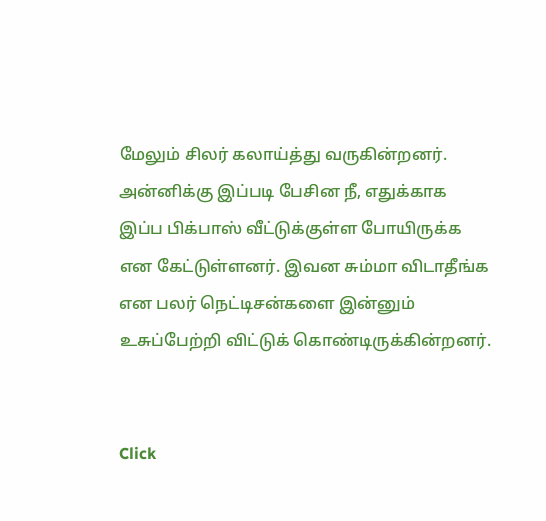மேலும் சிலர் கலாய்த்து வருகின்றனர். அன்னிக்கு இப்படி பேசின நீ, எதுக்காக இப்ப பிக்பாஸ் வீட்டுக்குள்ள போயிருக்க என கேட்டுள்ளனர். இவன சும்மா விடாதீங்க என பலர் நெட்டிசன்களை இன்னும் உசுப்பேற்றி விட்டுக் கொண்டிருக்கின்றனர்.


Click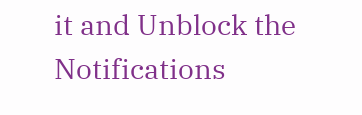it and Unblock the Notifications